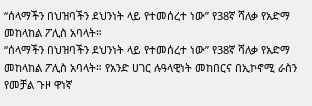“ሰላማችን በህዝባችን ደህንነት ላይ የተመሰረተ ነው” የ38ኛ ሻለቃ የአድማ መከላከል ፖሊስ አባላት።
“ሰላማችን በህዝባችን ደህንነት ላይ የተመሰረተ ነው” የ38ኛ ሻለቃ የአድማ መከላከል ፖሊስ አባላት። የአንድ ሀገር ሉዓላዊነት መከበርና በኢኮኖሚ ራስን የመቻል ጉዞ ዋነኛ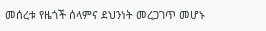መሰረቱ የዜጎች ሰላምና ደህንነት መረጋገጥ መሆኑ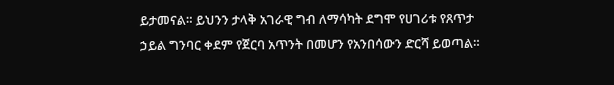ይታመናል። ይህንን ታላቅ አገራዊ ግብ ለማሳካት ደግሞ የሀገሪቱ የጸጥታ ኃይል ግንባር ቀደም የጀርባ አጥንት በመሆን የአንበሳውን ድርሻ ይወጣል።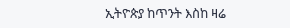ኢትዮጵያ ከጥንት እስከ ዛሬ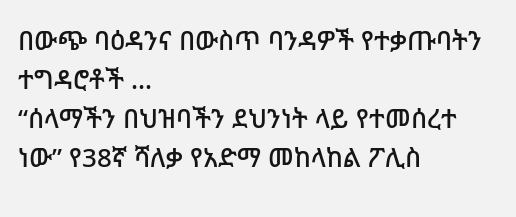በውጭ ባዕዳንና በውስጥ ባንዳዎች የተቃጡባትን ተግዳሮቶች …
“ሰላማችን በህዝባችን ደህንነት ላይ የተመሰረተ ነው” የ38ኛ ሻለቃ የአድማ መከላከል ፖሊስ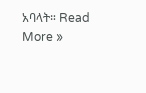አባላት። Read More »